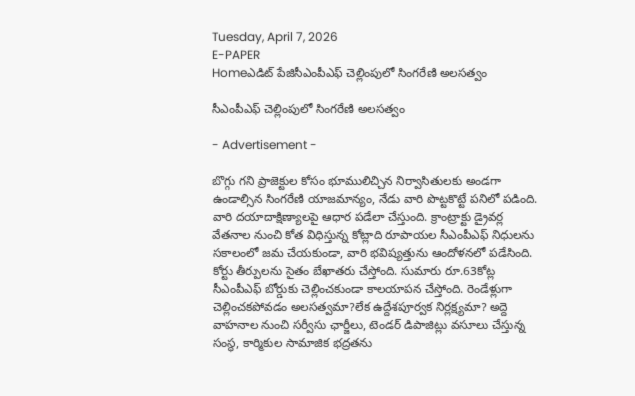Tuesday, April 7, 2026
E-PAPER
Homeఎడిట్ పేజిసీఎంపీఎఫ్‌ చెల్లింపులో సింగరేణి అలసత్వం

సీఎంపీఎఫ్‌ చెల్లింపులో సింగరేణి అలసత్వం

- Advertisement -

బొగ్గు గని ప్రాజెక్టుల కోసం భూములిచ్చిన నిర్వాసితులకు అండగా ఉండాల్సిన సింగరేణి యాజమాన్యం, నేడు వారి పొట్టకొట్టే పనిలో పడింది. వారి దయాదాక్షిణ్యాలపై ఆధార పడేలా చేస్తుంది. క్రాంట్రాక్టు డ్రైవర్ల వేతనాల నుంచి కోత విధిస్తున్న కోట్లాది రూపాయల సీఎంపీఎఫ్‌ నిధులను సకాలంలో జమ చేయకుండా, వారి భవిష్యత్తును ఆందోళనలో పడేసింది. కోర్టు తీర్పులను సైతం బేఖాతరు చేస్తోంది. సుమారు రూ.63కోట్ల సీఎంపీఎఫ్‌ బోర్డుకు చెల్లించకుండా కాలయాపన చేస్తోంది. రెండేళ్లుగా చెల్లించకపోవడం అలసత్వమా?లేక ఉద్దేశపూర్వక నిర్లక్ష్యమా? అద్దె వాహనాల నుంచి సర్వీసు ఛార్జీలు, టెండర్‌ డిపాజిట్లు వసూలు చేస్తున్న సంస్థ, కార్మికుల సామాజిక భద్రతను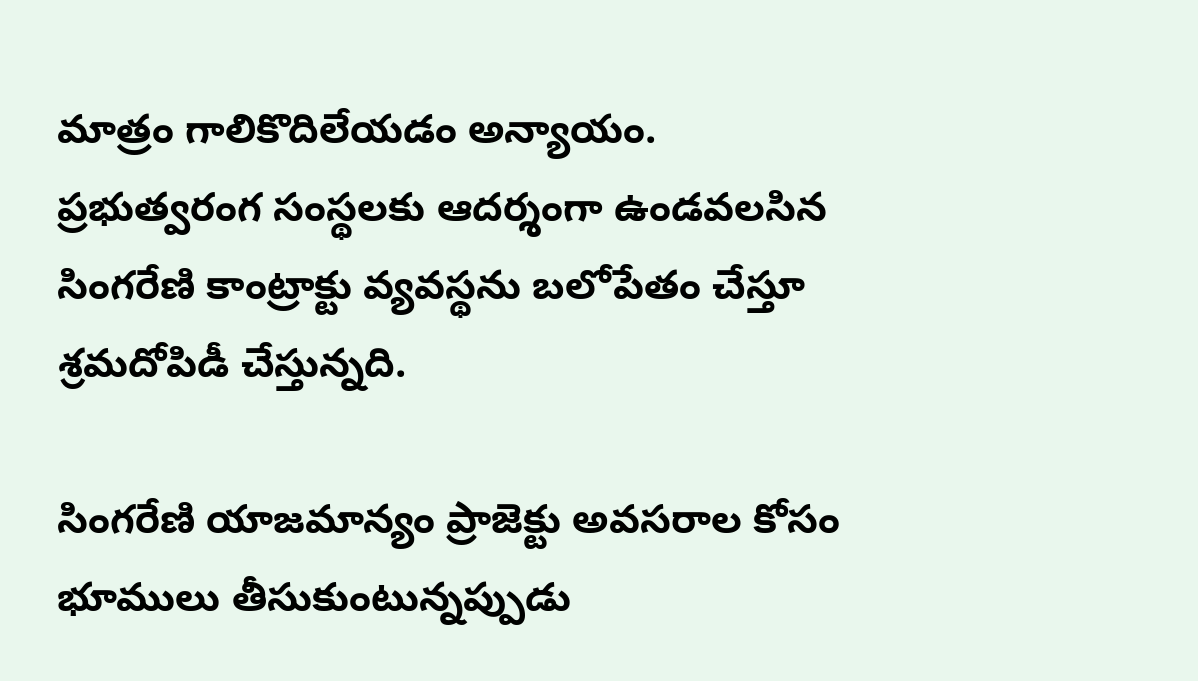మాత్రం గాలికొదిలేయడం అన్యాయం. ప్రభుత్వరంగ సంస్థలకు ఆదర్శంగా ఉండవలసిన సింగరేణి కాంట్రాక్టు వ్యవస్థను బలోపేతం చేస్తూ శ్రమదోపిడీ చేస్తున్నది.

సింగరేణి యాజమాన్యం ప్రాజెక్టు అవసరాల కోసం భూములు తీసుకుంటున్నప్పుడు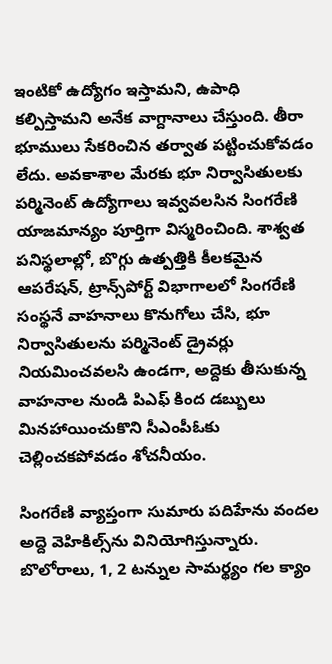ఇంటికో ఉద్యోగం ఇస్తామని, ఉపాధి కల్పిస్తామని అనేక వాగ్దానాలు చేస్తుంది. తీరా భూములు సేకరించిన తర్వాత పట్టించుకోవడం లేదు. అవకాశాల మేరకు భూ నిర్వాసితులకు పర్మినెంట్‌ ఉద్యోగాలు ఇవ్వవలసిన సింగరేణి యాజమాన్యం పూర్తిగా విస్మరించింది. శాశ్వత పనిస్థలాల్లో, బొగ్గు ఉత్పత్తికి కీలకమైన ఆపరేషన్‌, ట్రాన్స్‌పోర్ట్‌ విభాగాలలో సింగరేణి సంస్థనే వాహనాలు కొనుగోలు చేసి, భూ నిర్వాసితులను పర్మినెంట్‌ డ్రైవర్లు నియమించవలసి ఉండగా, అద్దెకు తీసుకున్న వాహనాల నుండి పిఎఫ్‌ కింద డబ్బులు మినహాయించుకొని సీఎంపీఓకు చెల్లించకపోవడం శోచనీయం.

సింగరేణి వ్యాప్తంగా సుమారు పదిహేను వందల అద్దె వెహికిల్స్‌ను వినియోగిస్తున్నారు. బొలోరాలు, 1, 2 టన్నుల సామర్థ్యం గల క్యాం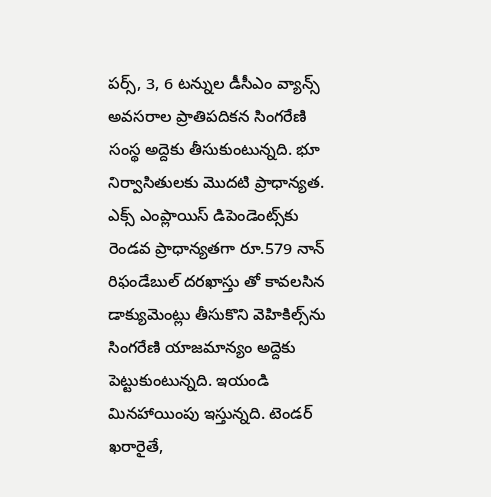పర్స్‌, 3, 6 టన్నుల డీసీఎం వ్యాన్స్‌ అవసరాల ప్రాతిపదికన సింగరేణి సంస్థ అద్దెకు తీసుకుంటున్నది. భూ నిర్వాసితులకు మొదటి ప్రాధాన్యత. ఎక్స్‌ ఎంప్లాయిస్‌ డిపెండెంట్స్‌కు రెండవ ప్రాధాన్యతగా రూ.579 నాన్‌ రిఫండేబుల్‌ దరఖాస్తు తో కావలసిన డాక్యుమెంట్లు తీసుకొని వెహికిల్స్‌ను సింగరేణి యాజమాన్యం అద్దెకు పెట్టుకుంటున్నది. ఇయండి మినహాయింపు ఇస్తున్నది. టెండర్‌ ఖరారైతే,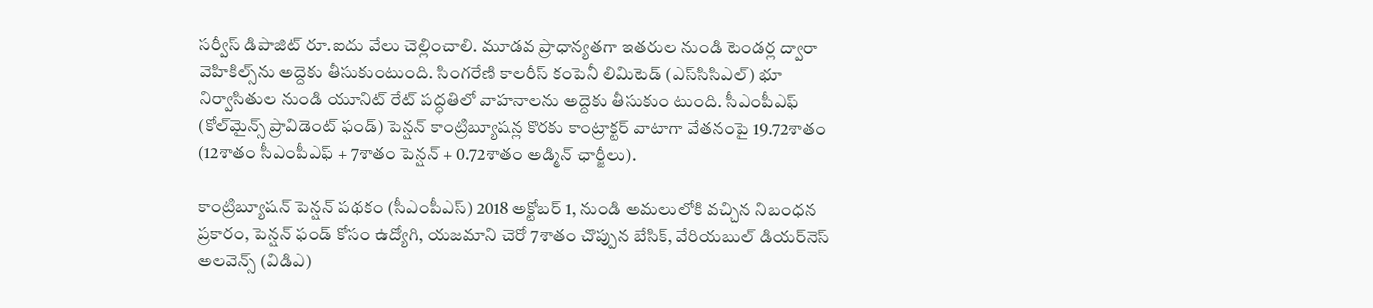సర్వీస్‌ డిపాజిట్‌ రూ.ఐదు వేలు చెల్లించాలి. మూడవ ప్రాధాన్యతగా ఇతరుల నుండి టెండర్ల ద్వారా వెహికిల్స్‌ను అద్దెకు తీసుకుంటుంది. సింగరేణి కాలరీస్‌ కంపెనీ లిమిటెడ్‌ (ఎస్‌సిసిఎల్‌) భూ నిర్వాసితుల నుండి యూనిట్‌ రేట్‌ పద్ధతిలో వాహనాలను అద్దెకు తీసుకుం టుంది. సీఎంపీఎఫ్‌ (కోల్‌మైన్స్‌ ప్రావిడెంట్‌ ఫండ్‌) పెన్షన్‌ కాంట్రిబ్యూషన్ల కొరకు కాంట్రాక్టర్‌ వాటాగా వేతనంపై 19.72శాతం (12శాతం సీఎంపీఎఫ్‌ + 7శాతం పెన్షన్‌ + 0.72శాతం అడ్మిన్‌ ఛార్జీలు).

కాంట్రిబ్యూషన్‌ పెన్షన్‌ పథకం (సీఎంపీఎస్‌) 2018 అక్టోబర్‌ 1, నుండి అమలులోకి వచ్చిన నిబంధన ప్రకారం, పెన్షన్‌ ఫండ్‌ కోసం ఉద్యోగి, యజమాని చెరో 7శాతం చొప్పున బేసిక్‌, వేరియబుల్‌ డియర్‌నెస్‌ అలవెన్స్‌ (విడిఎ)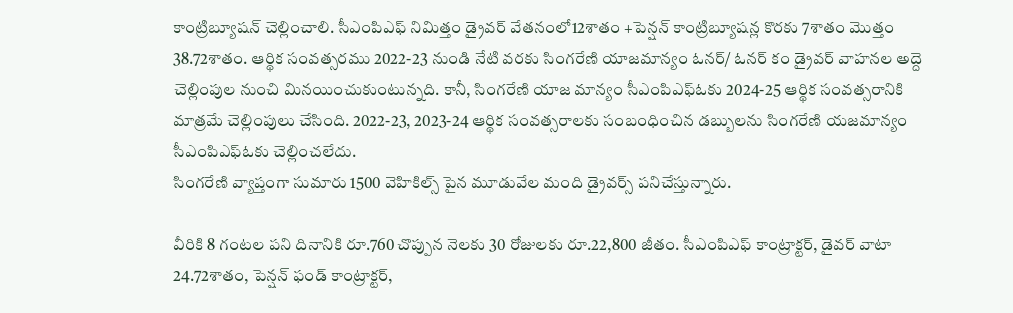కాంట్రిబ్యూషన్‌ చెల్లించాలి. సీఎంపిఎఫ్‌ నిమిత్తం డ్రైవర్‌ వేతనంలో12శాతం +పెన్షన్‌ కాంట్రిబ్యూషన్ల కొరకు 7శాతం మొత్తం 38.72శాతం. ఆర్థిక సంవత్సరము 2022-23 నుండి నేటి వరకు సింగరేణి యాజమాన్యం ఓనర్‌/ ఓనర్‌ కం డ్రైవర్‌ వాహనల అద్దె చెల్లింపుల నుంచి మినయించుకుంటున్నది. కానీ, సింగరేణి యాజ మాన్యం సీఎంపిఎఫ్‌ఓకు 2024-25 ఆర్థిక సంవత్సరానికి మాత్రమే చెల్లింపులు చేసింది. 2022-23, 2023-24 ఆర్థిక సంవత్సరాలకు సంబంధించిన డబ్బులను సింగరేణి యజమాన్యం సీఎంపిఎఫ్‌ఓకు చెల్లించలేదు.
సింగరేణి వ్యాప్తంగా సుమారు 1500 వెహికిల్స్‌ పైన మూడువేల మంది డ్రైవర్స్‌ పనిచేస్తున్నారు.

వీరికి 8 గంటల పని దినానికి రూ.760 చొప్పున నెలకు 30 రోజులకు రూ.22,800 జీతం. సీఎంపిఎఫ్‌ కాంట్రాక్టర్‌, డైవర్‌ వాటా 24.72శాతం, పెన్షన్‌ ఫండ్‌ కాంట్రాక్టర్‌,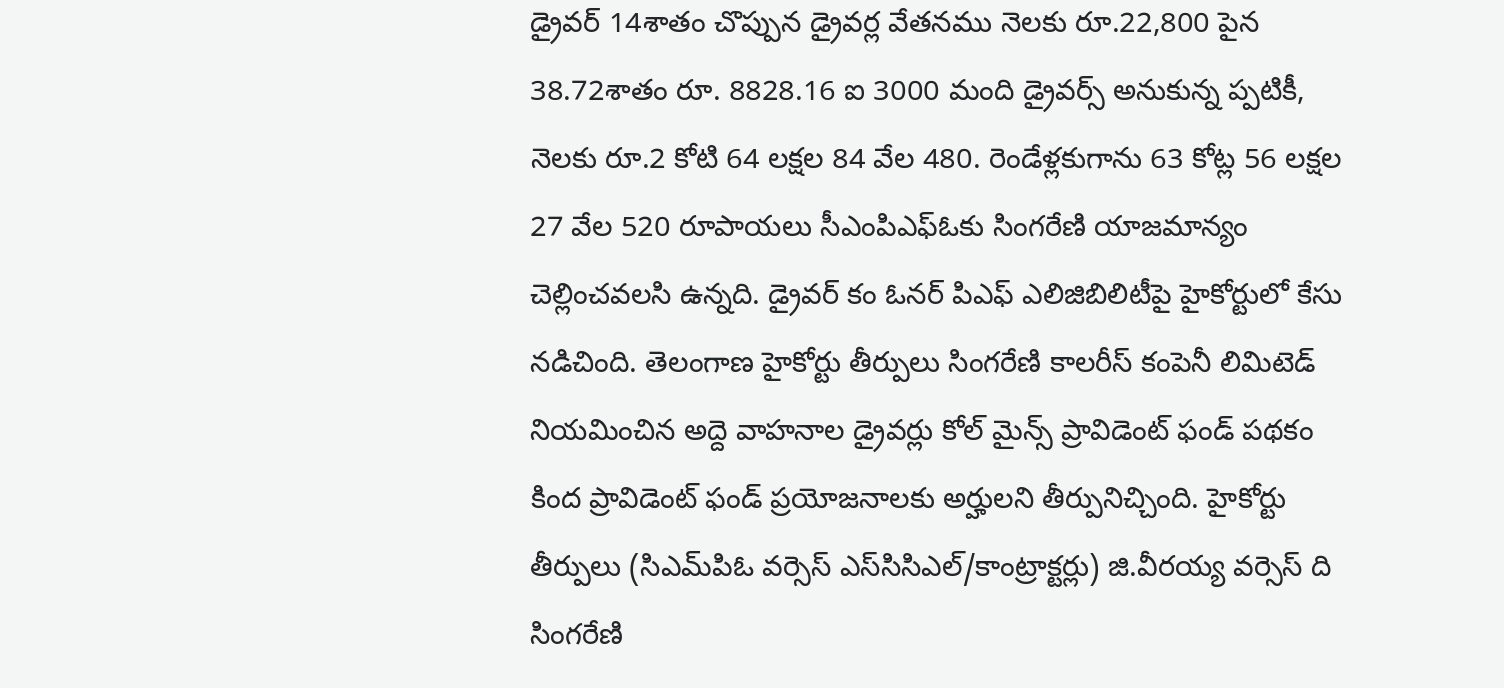డ్రైవర్‌ 14శాతం చొప్పున డ్రైవర్ల వేతనము నెలకు రూ.22,800 పైన 38.72శాతం రూ. 8828.16 ఐ 3000 మంది డ్రైవర్స్‌ అనుకున్న ప్పటికీ, నెలకు రూ.2 కోటి 64 లక్షల 84 వేల 480. రెండేళ్లకుగాను 63 కోట్ల 56 లక్షల 27 వేల 520 రూపాయలు సీఎంపిఎఫ్‌ఓకు సింగరేణి యాజమాన్యం చెల్లించవలసి ఉన్నది. డ్రైవర్‌ కం ఓనర్‌ పిఎఫ్‌ ఎలిజిబిలిటీపై హైకోర్టులో కేసు నడిచింది. తెలంగాణ హైకోర్టు తీర్పులు సింగరేణి కాలరీస్‌ కంపెనీ లిమిటెడ్‌ నియమించిన అద్దె వాహనాల డ్రైవర్లు కోల్‌ మైన్స్‌ ప్రావిడెంట్‌ ఫండ్‌ పథకం కింద ప్రావిడెంట్‌ ఫండ్‌ ప్రయోజనాలకు అర్హులని తీర్పునిచ్చింది. హైకోర్టు తీర్పులు (సిఎమ్‌పిఓ వర్సెస్‌ ఎస్‌సిసిఎల్‌/కాంట్రాక్టర్లు) జి.వీరయ్య వర్సెస్‌ ది సింగరేణి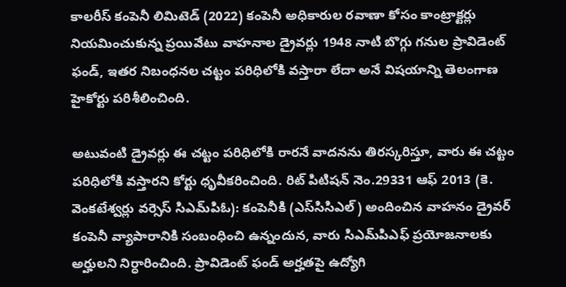కాలరీస్‌ కంపెనీ లిమిటెడ్‌ (2022) కంపెనీ అధికారుల రవాణా కోసం కాంట్రాక్టర్లు నియమించుకున్న ప్రయివేటు వాహనాల డ్రైవర్లు 1948 నాటి బొగ్గు గనుల ప్రావిడెంట్‌ ఫండ్‌, ఇతర నిబంధనల చట్టం పరిధిలోకి వస్తారా లేదా అనే విషయాన్ని తెలంగాణ హైకోర్టు పరిశీలించింది.

అటువంటి డ్రైవర్లు ఈ చట్టం పరిధిలోకి రారనే వాదనను తిరస్కరిస్తూ, వారు ఈ చట్టం పరిధిలోకి వస్తారని కోర్టు ధృవీకరించింది. రిట్‌ పిటిషన్‌ నెం.29331 ఆఫ్‌ 2013 (కె. వెంకటేశ్వర్లు వర్సెస్‌ సిఎమ్‌పిఓ): కంపెనీకి (ఎస్‌సిసిఎల్‌) అందించిన వాహనం డ్రైవర్‌ కంపెనీ వ్యాపారానికి సంబంధించి ఉన్నందున, వారు సిఎమ్‌పిఎఫ్‌ ప్రయోజనాలకు అర్హులని నిర్ధారించింది. ప్రావిడెంట్‌ ఫండ్‌ అర్హతపై ఉద్యోగి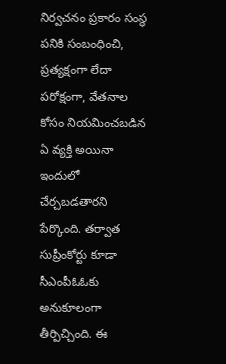నిర్వచనం ప్రకారం సంస్థ పనికి సంబంధించి, ప్రత్యక్షంగా లేదా పరోక్షంగా, వేతనాల కోసం నియమించబడిన ఏ వ్యక్తి అయినా ఇందులో చేర్చబడతారని పేర్కొంది. తర్వాత సుప్రీంకోర్టు కూడా సీఎంపీఓఓకు అనుకూలంగా తీర్పిచ్చింది. ఈ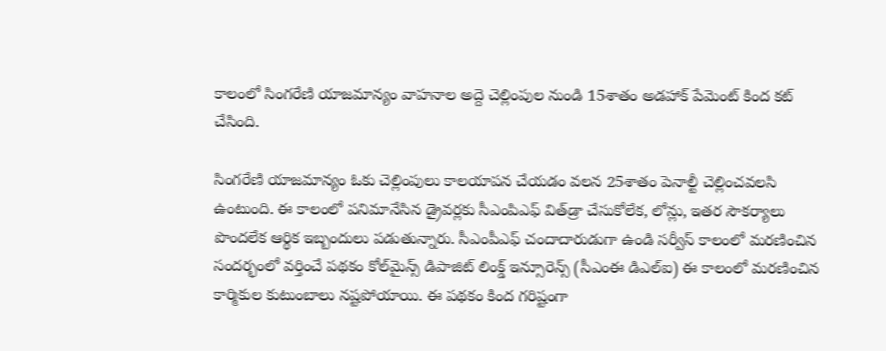కాలంలో సింగరేణి యాజమాన్యం వాహనాల అద్దె చెల్లింపుల నుండి 15శాతం అడహాక్‌ పేమెంట్‌ కింద కట్‌ చేసింది.

సింగరేణి యాజమాన్యం ఓకు చెల్లింపులు కాలయాపన చేయడం వలన 25శాతం పెనాల్టీ చెల్లించవలసి ఉంటుంది. ఈ కాలంలో పనిమానేసిన డ్రైవర్లకు సీఎంపిఎఫ్‌ విత్‌డ్రా చేసుకోలేక, లోన్లు, ఇతర సౌకర్యాలు పొందలేక ఆర్థిక ఇబ్బందులు పడుతున్నారు. సీఎంపీఎఫ్‌ చందాదారుడుగా ఉండి సర్వీస్‌ కాలంలో మరణించిన సందర్భంలో వర్తించే పథకం కోల్‌మైన్స్‌ డిపాజిట్‌ లింక్డ్‌ ఇన్సూరెన్స్‌ (సీఎంఈ డిఎల్‌ఐ) ఈ కాలంలో మరణించిన కార్మికుల కుటుంబాలు నష్టపోయాయి. ఈ పథకం కింద గరిష్టంగా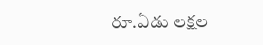రూ.ఏడు లక్షల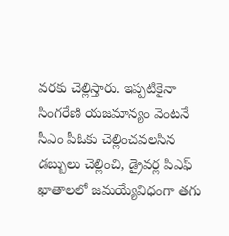వరకు చెల్లిస్తారు. ఇప్పటికైనా సింగరేణి యజమాన్యం వెంటనే సీఎం పీఓకు చెల్లించవలసిన డబ్బులు చెల్లించి, డ్రైవర్ల పిఎఫ్‌ ఖాతాలలో జమయ్యేవిధంగా తగు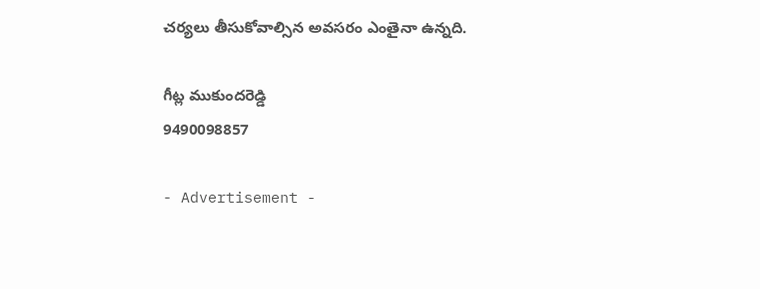చర్యలు తీసుకోవాల్సిన అవసరం ఎంతైనా ఉన్నది.

గీట్ల ముకుందరెడ్డి
9490098857

- Advertisement -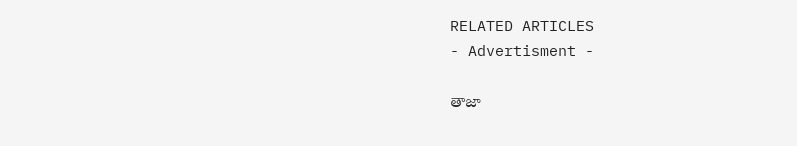RELATED ARTICLES
- Advertisment -

తాజా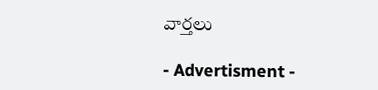వార్తలు

- Advertisment -